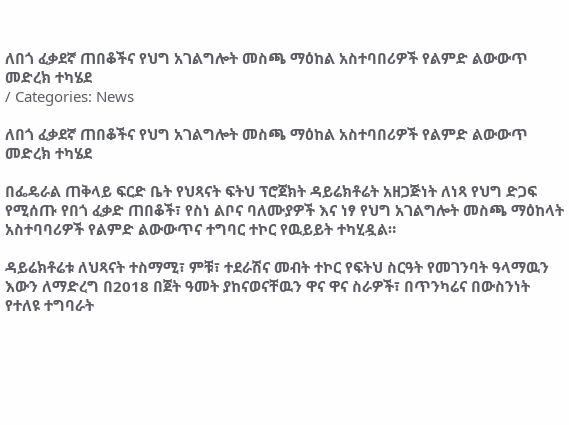ለበጎ ፈቃደኛ ጠበቆችና የህግ አገልግሎት መስጫ ማዕከል አስተባበሪዎች የልምድ ልውውጥ መድረክ ተካሄደ
/ Categories: News

ለበጎ ፈቃደኛ ጠበቆችና የህግ አገልግሎት መስጫ ማዕከል አስተባበሪዎች የልምድ ልውውጥ መድረክ ተካሄደ

በፌዴራል ጠቅላይ ፍርድ ቤት የህጻናት ፍትህ ፕሮጀክት ዳይሬክቶሬት አዘጋጅነት ለነጻ የህግ ድጋፍ የሚሰጡ የበጎ ፈቃድ ጠበቆች፣ የስነ ልቦና ባለሙያዎች እና ነፃ የህግ አገልግሎት መስጫ ማዕከላት አስተባባሪዎች የልምድ ልውውጥና ተግባር ተኮር የዉይይት ተካሂዷል።

ዳይሬክቶሬቱ ለህጻናት ተስማሚ፣ ምቹ፣ ተደራሽና መብት ተኮር የፍትህ ስርዓት የመገንባት ዓላማዉን እውን ለማድረግ በ2018 በጀት ዓመት ያከናወናቸዉን ዋና ዋና ስራዎች፣ በጥንካሬና በውስንነት የተለዩ ተግባራት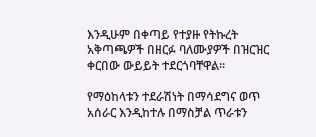እንዲሁም በቀጣይ የተያዙ የትኩረት አቅጣጫዎች በዘርፉ ባለሙያዎች በዝርዝር ቀርበው ውይይት ተደርጎባቸዋል።

የማዕከላቱን ተደራሽነት በማሳደግና ወጥ አሰራር እንዲከተሉ በማስቻል ጥራቱን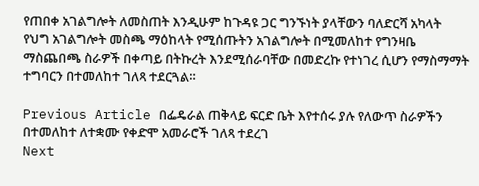የጠበቀ አገልግሎት ለመስጠት እንዲሁም ከጉዳዩ ጋር ግንኙነት ያላቸውን ባለድርሻ አካላት የህግ አገልግሎት መስጫ ማዕከላት የሚሰጡትን አገልግሎት በሚመለከተ የግንዛቤ ማስጨበጫ ስራዎች በቀጣይ በትኩረት እንደሚሰራባቸው በመድረኩ የተነገረ ሲሆን የማስማማት ተግባርን በተመለከተ ገለጻ ተደርጓል።

Previous Article በፌዴራል ጠቅላይ ፍርድ ቤት እየተሰሩ ያሉ የለውጥ ስራዎችን በተመለከተ ለተቋሙ የቀድሞ አመራሮች ገለጻ ተደረገ
Next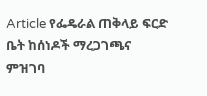Article የፌዴራል ጠቅላይ ፍርድ ቤት ከሰነዶች ማረጋገጫና ምዝገባ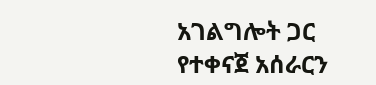አገልግሎት ጋር የተቀናጀ አሰራርን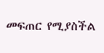መፍጠር የሚያስችል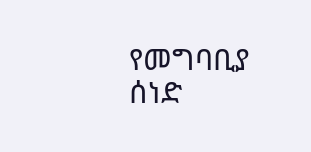የመግባቢያ ሰነድ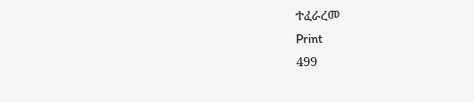ተፈራረመ
Print
499